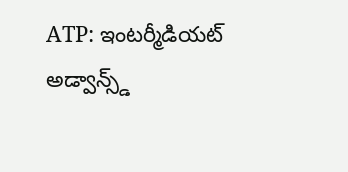ATP: ఇంటర్మీడియట్ అడ్వాన్స్డ్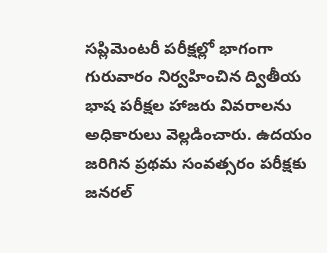సప్లిమెంటరీ పరీక్షల్లో భాగంగా గురువారం నిర్వహించిన ద్వితీయ భాష పరీక్షల హాజరు వివరాలను అధికారులు వెల్లడించారు. ఉదయం జరిగిన ప్రథమ సంవత్సరం పరీక్షకు జనరల్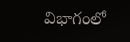విభాగంలో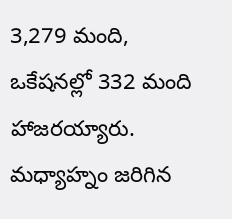3,279 మంది, ఒకేషనల్లో 332 మంది హాజరయ్యారు. మధ్యాహ్నం జరిగిన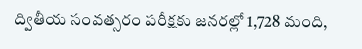ద్వితీయ సంవత్సరం పరీక్షకు జనరల్లో 1,728 మంది,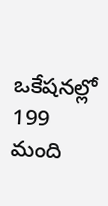ఒకేషనల్లో 199 మంది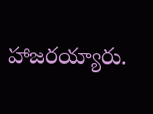హాజరయ్యారు.